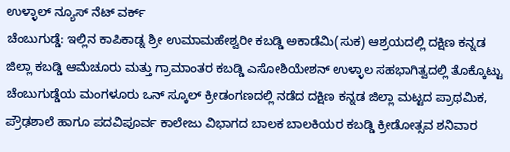ಉಳ್ಳಾಲ್ ನ್ಯೂಸ್ ನೆಟ್ ವರ್ಕ್
ಚೆಂಬುಗುಡ್ಡೆ: ಇಲ್ಲಿನ ಕಾಪಿಕಾಡ್ನ ಶ್ರೀ ಉಮಾಮಹೇಶ್ವರೀ ಕಬಡ್ಡಿ ಅಕಾಡೆಮಿ(ಸುಕ) ಆಶ್ರಯದಲ್ಲಿ ದಕ್ಷಿಣ ಕನ್ನಡ ಜಿಲ್ಲಾ ಕಬಡ್ಡಿ ಆಮೆಚೂರು ಮತ್ತು ಗ್ರಾಮಾಂತರ ಕಬಡ್ಡಿ ಎಸೋಶಿಯೇಶನ್ ಉಳ್ಳಾಲ ಸಹಭಾಗಿತ್ವದಲ್ಲಿ ತೊಕ್ಕೊಟ್ಟು ಚೆಂಬುಗುಡ್ಡೆಯ ಮಂಗಳೂರು ಒನ್ ಸ್ಕೂಲ್ ಕ್ರೀಡಂಗಣದಲ್ಲಿ ನಡೆದ ದಕ್ಷಿಣ ಕನ್ನಡ ಜಿಲ್ಲಾ ಮಟ್ಟದ ಪ್ರಾಥಮಿಕ, ಪ್ರೌಢಶಾಲೆ ಹಾಗೂ ಪದವಿಪೂರ್ವ ಕಾಲೇಜು ವಿಭಾಗದ ಬಾಲಕ ಬಾಲಕಿಯರ ಕಬಡ್ಡಿ ಕ್ರೀಡೋತ್ಸವ ಶನಿವಾರ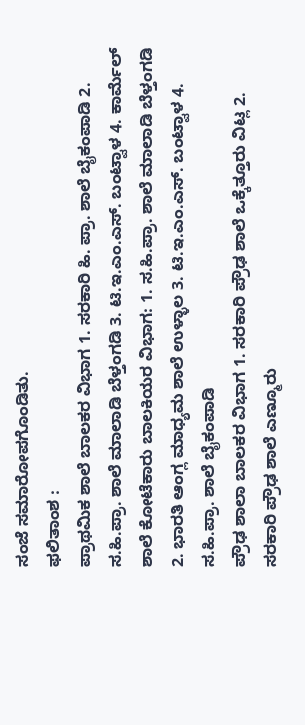ಸಂಜೆ ಸಮಾರೋಪಗೊಂಡಿತು.
ಫಲಿತಾಂಶ :
ಪ್ರಾಥಮಿಕ ಶಾಲೆ ಬಾಲಕರ ವಿಭಾಗ 1. ಸರಕಾರಿ ಹಿ. ಪ್ರಾ. ಶಾಲೆ ಬೈಕಂಪಾಡಿ 2. ಸ.ಹಿ.ಪ್ರಾ. ಶಾಲೆ ಮಾಲಾಡಿ ಬೆಳ್ತಂಗಡಿ 3. ಟಿ.ಇ.ಎಂ.ಎಸ್. ಬಂಟ್ವಾಳ 4. ಕಾರ್ಮೆಲ್ ಶಾಲೆ ಕೋಟೆಕಾರು ಬಾಲಕಿಯರ ವಿಭಾಗ: 1. ಸ.ಹಿ.ಪ್ರಾ. ಶಾಲೆ ಮಾಲಾಡಿ ಬೆಳ್ತಂಗಡಿ 2. ಭಾರತಿ ಆಂಗ್ಲ ಮಾಧ್ಯಮ ಶಾಲೆ ಉಳ್ಳಾಲ 3. ಟಿ.ಇ.ಎಂ.ಎಸ್. ಬಂಟ್ವಾಳ 4. ಸ.ಹಿ.ಪ್ರಾ. ಶಾಲೆ ಬೈಕಂಪಾಡಿ
ಪ್ರೌಢ ಶಾಲಾ ಬಾಲಕರ ವಿಭಾಗ 1. ಸರಕಾರಿ ಪ್ರೌಢ ಶಾಲೆ ಒಕ್ಕೆತ್ತೂರು ವಿಟ್ಲ 2. ಸರಕಾರಿ ಪ್ರೌಢ ಶಾಲೆ ಎಣ್ಮೂರು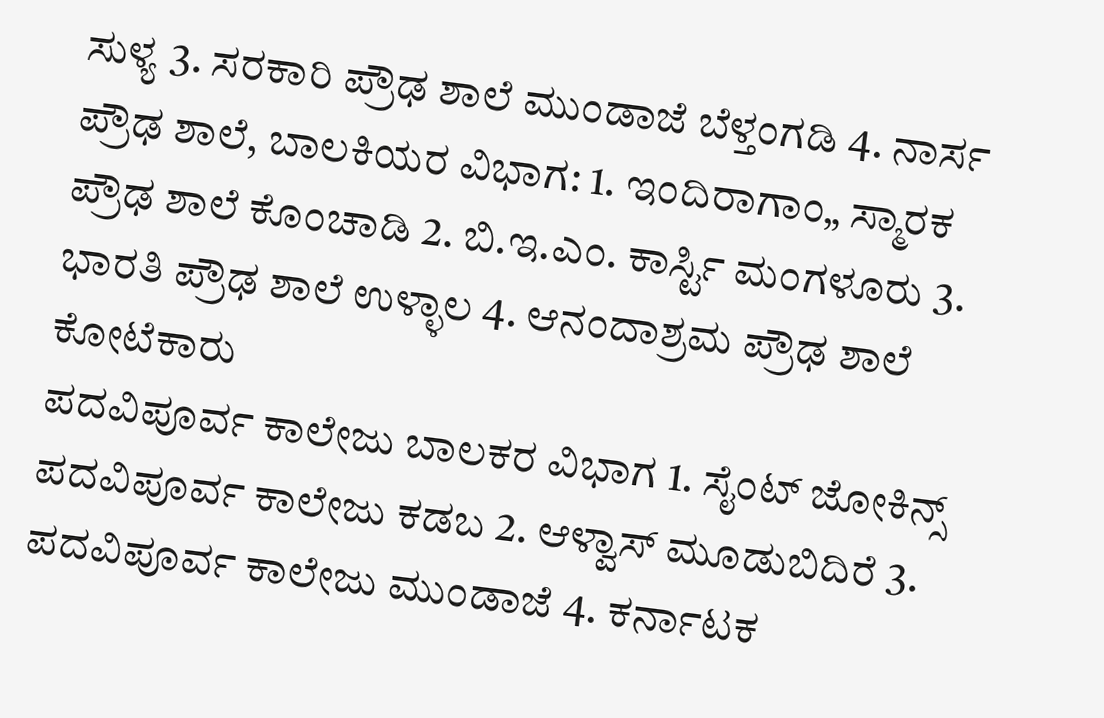ಸುಳ್ಯ 3. ಸರಕಾರಿ ಪ್ರೌಢ ಶಾಲೆ ಮುಂಡಾಜೆ ಬೆಳ್ತಂಗಡಿ 4. ನಾರ್ಸ ಪ್ರೌಢ ಶಾಲೆ, ಬಾಲಕಿಯರ ವಿಭಾಗ: 1. ಇಂದಿರಾಗಾಂ„ ಸ್ಮಾರಕ ಪ್ರೌಢ ಶಾಲೆ ಕೊಂಚಾಡಿ 2. ಬಿ.ಇ.ಎಂ. ಕಾರ್ಸ್ಟಿ ಮಂಗಳೂರು 3. ಭಾರತಿ ಪ್ರೌಢ ಶಾಲೆ ಉಳ್ಳಾಲ 4. ಆನಂದಾಶ್ರಮ ಪ್ರೌಢ ಶಾಲೆ ಕೋಟೆಕಾರು
ಪದವಿಪೂರ್ವ ಕಾಲೇಜು ಬಾಲಕರ ವಿಭಾಗ 1. ಸೈಂಟ್ ಜೋಕಿನ್ಸ್ ಪದವಿಪೂರ್ವ ಕಾಲೇಜು ಕಡಬ 2. ಆಳ್ವಾಸ್ ಮೂಡುಬಿದಿರೆ 3. ಪದವಿಪೂರ್ವ ಕಾಲೇಜು ಮುಂಡಾಜೆ 4. ಕರ್ನಾಟಕ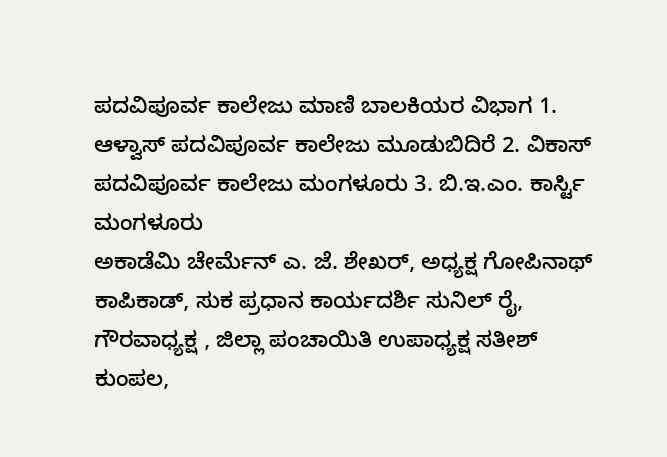ಪದವಿಪೂರ್ವ ಕಾಲೇಜು ಮಾಣಿ ಬಾಲಕಿಯರ ವಿಭಾಗ 1. ಆಳ್ವಾಸ್ ಪದವಿಪೂರ್ವ ಕಾಲೇಜು ಮೂಡುಬಿದಿರೆ 2. ವಿಕಾಸ್ ಪದವಿಪೂರ್ವ ಕಾಲೇಜು ಮಂಗಳೂರು 3. ಬಿ.ಇ.ಎಂ. ಕಾರ್ಸ್ಟಿ ಮಂಗಳೂರು
ಅಕಾಡೆಮಿ ಚೇರ್ಮೆನ್ ಎ. ಜೆ. ಶೇಖರ್, ಅಧ್ಯಕ್ಷ ಗೋಪಿನಾಥ್ ಕಾಪಿಕಾಡ್, ಸುಕ ಪ್ರಧಾನ ಕಾರ್ಯದರ್ಶಿ ಸುನಿಲ್ ರೈ, ಗೌರವಾಧ್ಯಕ್ಷ , ಜಿಲ್ಲಾ ಪಂಚಾಯಿತಿ ಉಪಾಧ್ಯಕ್ಷ ಸತೀಶ್ ಕುಂಪಲ,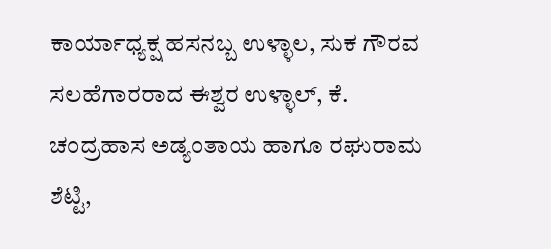ಕಾರ್ಯಾಧ್ಯಕ್ಷ ಹಸನಬ್ಬ ಉಳ್ಳಾಲ, ಸುಕ ಗೌರವ ಸಲಹೆಗಾರರಾದ ಈಶ್ವರ ಉಳ್ಳಾಲ್, ಕೆ. ಚಂದ್ರಹಾಸ ಅಡ್ಯಂತಾಯ ಹಾಗೂ ರಘುರಾಮ ಶೆಟ್ಟಿ,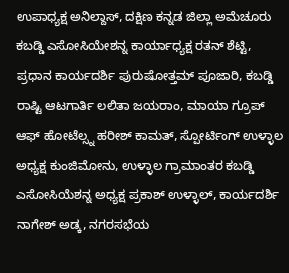ಉಪಾಧ್ಯಕ್ಷ ಅನಿಲ್ದಾಸ್, ದಕ್ಷಿಣ ಕನ್ನಡ ಜಿಲ್ಲಾ ಅಮೆಚೂರು ಕಬಡ್ಡಿ ಎಸೋಸಿಯೇಶನ್ನ ಕಾರ್ಯಾಧ್ಯಕ್ಷ ರತನ್ ಶೆಟ್ಟಿ, ಪ್ರಧಾನ ಕಾರ್ಯದರ್ಶಿ ಪುರುಷೋತ್ತಮ್ ಪೂಜಾರಿ, ಕಬಡ್ಡಿ ರಾಷ್ಟಿ ಆಟಗಾರ್ತಿ ಲಲಿತಾ ಜಯರಾಂ, ಮಾಯಾ ಗ್ರೂಪ್ ಆಫ್ ಹೋಟೆಲ್ಸ್ನ ಹರೀಶ್ ಕಾಮತ್, ಸ್ಪೋರ್ಟಿಂಗ್ ಉಳ್ಳಾಲ ಅಧ್ಯಕ್ಷ ಕುಂಜಿಮೋನು, ಉಳ್ಳಾಲ ಗ್ರಾಮಾಂತರ ಕಬಡ್ಡಿ ಎಸೋಸಿಯೆಶನ್ನ ಅಧ್ಯಕ್ಷ ಪ್ರಕಾಶ್ ಉಳ್ಳಾಲ್, ಕಾರ್ಯದರ್ಶಿ ನಾಗೇಶ್ ಅಡ್ಕ, ನಗರಸಭೆಯ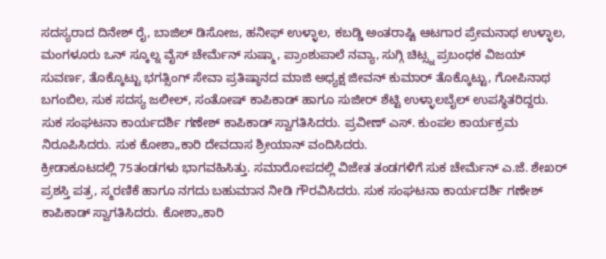ಸದಸ್ಯರಾದ ದಿನೇಶ್ ರೈ, ಬಾಜಿಲ್ ಡಿಸೋಜ, ಹನೀಫ್ ಉಳ್ಳಾಲ, ಕಬಡ್ಡಿ ಅಂತರಾಷ್ಟಿ ಆಟಗಾರ ಪ್ರೇಮನಾಥ ಉಳ್ಳಾಲ, ಮಂಗಳೂರು ಒನ್ ಸ್ಕೂಲ್ನ ವೈಸ್ ಚೇರ್ಮೆನ್ ಸುಷ್ಮಾ, ಪ್ರಾಂಶುಪಾಲೆ ನವ್ಯಾ, ಸುಗ್ಗಿ ಚಿಟ್ಸ್ನ ಪ್ರಬಂಧಕ ವಿಜಯ್ ಸುವರ್ಣ, ತೊಕ್ಕೊಟ್ಟು ಭಗತ್ಸಿಂಗ್ ಸೇವಾ ಪ್ರತಿಷ್ಠಾನದ ಮಾಜಿ ಅಧ್ಯಕ್ಷ ಜೀವನ್ ಕುಮಾರ್ ತೊಕ್ಕೊಟ್ಟು, ಗೋಪಿನಾಥ ಬಗಂಬಿಲ, ಸುಕ ಸದಸ್ಯ ಜಲೀಲ್, ಸಂತೋಷ್ ಕಾಪಿಕಾಡ್ ಹಾಗೂ ಸುಜೀರ್ ಶೆಟ್ಟಿ ಉಳ್ಳಾಲಬೈಲ್ ಉಪಸ್ಥಿತರಿದ್ದರು.
ಸುಕ ಸಂಘಟನಾ ಕಾರ್ಯದರ್ಶಿ ಗಣೇಶ್ ಕಾಪಿಕಾಡ್ ಸ್ವಾಗತಿಸಿದರು. ಪ್ರವೀಣ್ ಎಸ್. ಕುಂಪಲ ಕಾರ್ಯಕ್ರಮ ನಿರೂಪಿಸಿದರು. ಸುಕ ಕೋಶಾ„ಕಾರಿ ದೇವದಾಸ ಶ್ರೀಯಾನ್ ವಂದಿಸಿದರು.
ಕ್ರೀಡಾಕೂಟದಲ್ಲಿ 75ತಂಡಗಳು ಭಾಗವಹಿಸಿತ್ತು. ಸಮಾರೋಪದಲ್ಲಿ ವಿಜೇತ ತಂಡಗಳಿಗೆ ಸುಕ ಚೇರ್ಮೆನ್ ಎ.ಜೆ. ಶೇಖರ್ ಪ್ರಶಸ್ತಿ ಪತ್ರ, ಸ್ಮರಣಿಕೆ ಹಾಗೂ ನಗದು ಬಹುಮಾನ ನೀಡಿ ಗೌರವಿಸಿದರು. ಸುಕ ಸಂಘಟನಾ ಕಾರ್ಯದರ್ಶಿ ಗಣೇಶ್ ಕಾಪಿಕಾಡ್ ಸ್ವಾಗತಿಸಿದರು. ಕೋಶಾ„ಕಾರಿ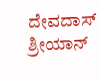ದೇವದಾಸ್ ಶ್ರೀಯಾನ್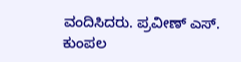ವಂದಿಸಿದರು. ಪ್ರವೀಣ್ ಎಸ್. ಕುಂಪಲ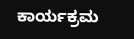ಕಾರ್ಯಕ್ರಮ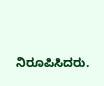ನಿರೂಪಿಸಿದರು.